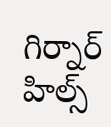గిర్నార్ హిల్స్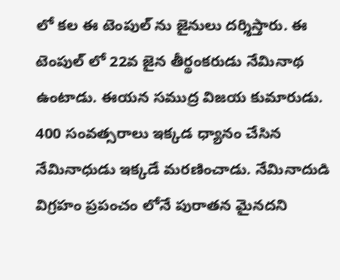లో కల ఈ టెంపుల్ ను జైనులు దర్శిస్తారు. ఈ టెంపుల్ లో 22వ జైన తీర్థంకరుడు నేమినాథ ఉంటాడు. ఈయన సముద్ర విజయ కుమారుడు. 400 సంవత్సరాలు ఇక్కడ ధ్యానం చేసిన నేమినాధుడు ఇక్కడే మరణించాడు. నేమినాదుడి విగ్రహం ప్రపంచం లోనే పురాతన మైనదని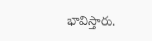భావిస్తారు.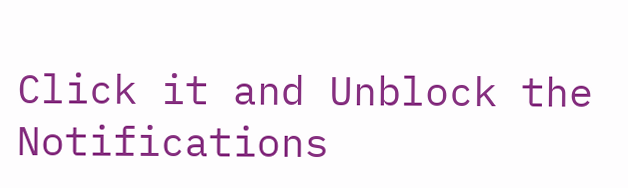Click it and Unblock the Notifications